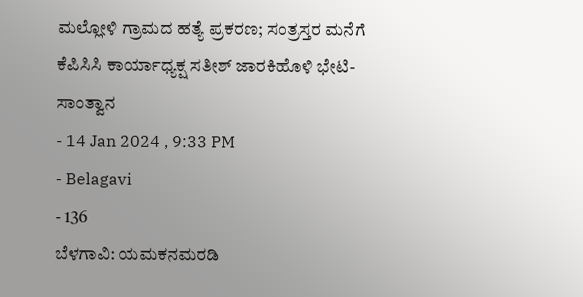ಮಲ್ಲೋಳಿ ಗ್ರಾಮದ ಹತ್ಯೆ ಪ್ರಕರಣ; ಸಂತ್ರಸ್ತರ ಮನೆಗೆ ಕೆಪಿಸಿಸಿ ಕಾರ್ಯಾಧ್ಯಕ್ಷ ಸತೀಶ್ ಜಾರಕಿಹೊಳಿ ಭೇಟಿ-ಸಾಂತ್ವಾನ
- 14 Jan 2024 , 9:33 PM
- Belagavi
- 136
ಬೆಳಗಾವಿ: ಯಮಕನಮರಡಿ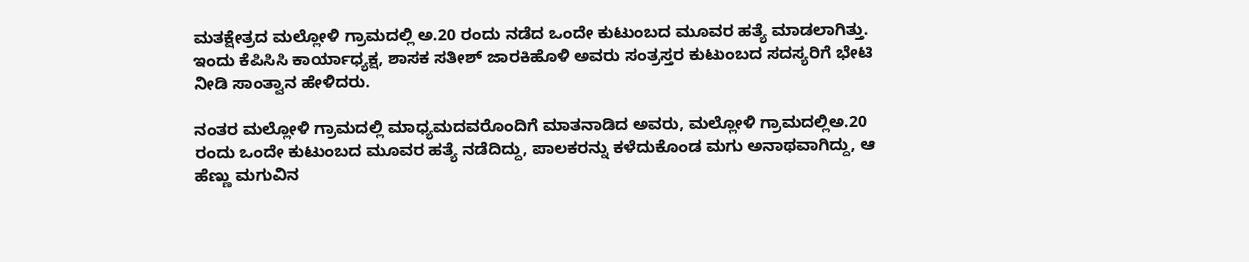ಮತಕ್ಷೇತ್ರದ ಮಲ್ಲೋಳಿ ಗ್ರಾಮದಲ್ಲಿ ಅ.20 ರಂದು ನಡೆದ ಒಂದೇ ಕುಟುಂಬದ ಮೂವರ ಹತ್ಯೆ ಮಾಡಲಾಗಿತ್ತು. ಇಂದು ಕೆಪಿಸಿಸಿ ಕಾರ್ಯಾಧ್ಯಕ್ಷ, ಶಾಸಕ ಸತೀಶ್ ಜಾರಕಿಹೊಳಿ ಅವರು ಸಂತ್ರಸ್ತರ ಕುಟುಂಬದ ಸದಸ್ಯರಿಗೆ ಭೇಟಿ ನೀಡಿ ಸಾಂತ್ವಾನ ಹೇಳಿದರು.

ನಂತರ ಮಲ್ಲೋಳಿ ಗ್ರಾಮದಲ್ಲಿ ಮಾಧ್ಯಮದವರೊಂದಿಗೆ ಮಾತನಾಡಿದ ಅವರು, ಮಲ್ಲೋಳಿ ಗ್ರಾಮದಲ್ಲಿಅ.20 ರಂದು ಒಂದೇ ಕುಟುಂಬದ ಮೂವರ ಹತ್ಯೆ ನಡೆದಿದ್ದು, ಪಾಲಕರನ್ನು ಕಳೆದುಕೊಂಡ ಮಗು ಅನಾಥವಾಗಿದ್ದು, ಆ ಹೆಣ್ಣು ಮಗುವಿನ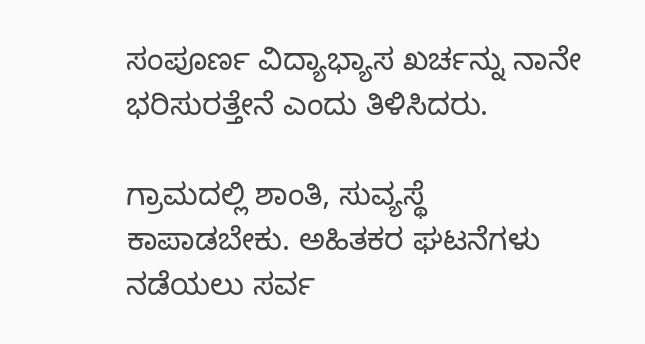ಸಂಪೂರ್ಣ ವಿದ್ಯಾಭ್ಯಾಸ ಖರ್ಚನ್ನು ನಾನೇ ಭರಿಸುರತ್ತೇನೆ ಎಂದು ತಿಳಿಸಿದರು.

ಗ್ರಾಮದಲ್ಲಿ ಶಾಂತಿ, ಸುವ್ಯಸ್ಥೆ ಕಾಪಾಡಬೇಕು. ಅಹಿತಕರ ಘಟನೆಗಳು ನಡೆಯಲು ಸರ್ವ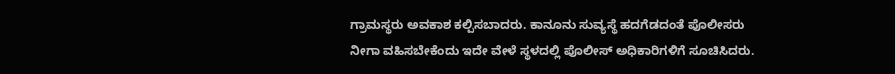ಗ್ರಾಮಸ್ಥರು ಅವಕಾಶ ಕಲ್ಪಿಸಬಾದರು. ಕಾನೂನು ಸುವ್ಯಸ್ಥೆ ಹದಗೆಡದಂತೆ ಪೊಲೀಸರು ನೀಗಾ ವಹಿಸಬೇಕೆಂದು ಇದೇ ವೇಳೆ ಸ್ಥಳದಲ್ಲಿ ಪೊಲೀಸ್ ಅಧಿಕಾರಿಗಳಿಗೆ ಸೂಚಿಸಿದರು.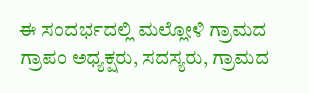ಈ ಸಂದರ್ಭದಲ್ಲಿ ಮಲ್ಲೋಳಿ ಗ್ರಾಮದ ಗ್ರಾಪಂ ಅಧ್ಯಕ್ಷರು, ಸದಸ್ಯರು, ಗ್ರಾಮದ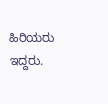ಹಿರಿಯರು ಇದ್ದರು.